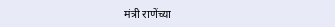मंत्री राणेंच्या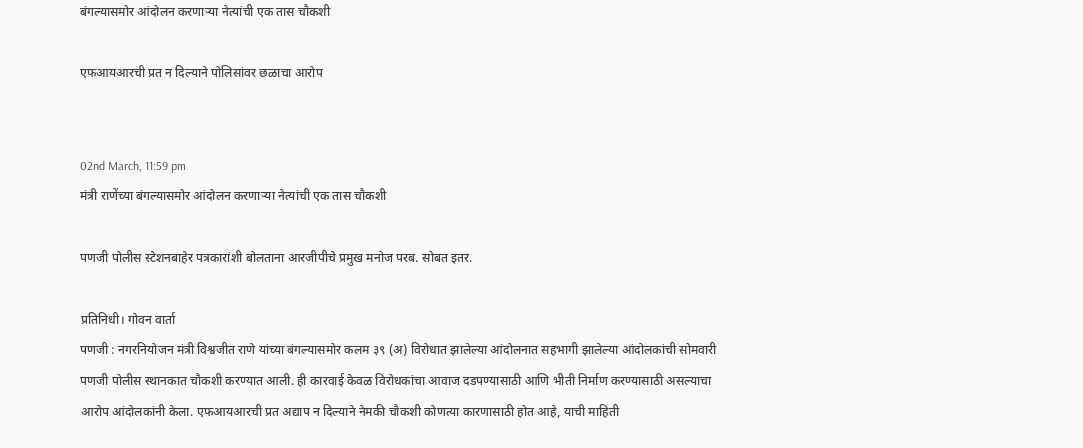बंगल्यासमोर आंदोलन करणाऱ्या नेत्यांची एक तास चौकशी

एफआयआरची प्रत न दिल्याने पोलिसांवर छळाचा आरोप


02nd March, 11:59 pm
मंत्री राणेंच्या बंगल्यासमोर आंदोलन करणाऱ्या नेत्यांची एक तास चौकशी

पणजी पोलीस स्टेशनबाहेर पत्रकारांशी बोलताना आरजीपीचे प्रमुख मनोज परब. सोबत इतर.

प्रतिनिधी। गोवन वार्ता
पणजी : नगरनियोजन मंत्री विश्वजीत राणे यांच्या बंगल्यासमोर कलम ३९ (अ) विरोधात झालेल्या आंदोलनात सहभागी झालेल्या आंदोलकांची सोमवारी पणजी पोलीस स्थानकात चौकशी करण्यात आली. ही कारवाई केवळ विरोधकांचा आवाज दडपण्यासाठी आणि भीती निर्माण करण्यासाठी असल्याचा आरोप आंदोलकांनी केला. एफआयआरची प्रत अद्याप न दिल्याने नेमकी चौकशी कोणत्या कारणासाठी होत आहे, याची माहिती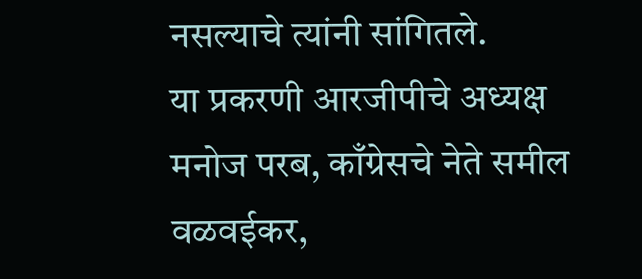नसल्याचे त्यांनी सांगितले.
या प्रकरणी आरजीपीचे अध्यक्ष मनोज परब, काँग्रेसचे नेते समील वळवईकर,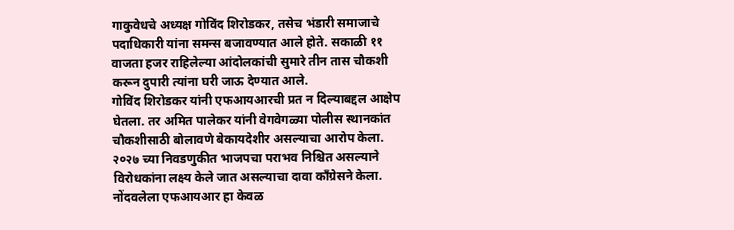गाकुवेधचे अध्यक्ष गोविंद शिरोडकर, तसेच भंडारी समाजाचे पदाधिकारी यांना समन्स बजावण्यात आले होते. सकाळी ११ वाजता हजर राहिलेल्या आंदोलकांची सुमारे तीन तास चौकशी करून दुपारी त्यांना घरी जाऊ देण्यात आले.
गोविंद शिरोडकर यांनी एफआयआरची प्रत न दिल्याबद्दल आक्षेप घेतला. तर अमित पालेकर यांनी वेगवेगळ्या पोलीस स्थानकांत चौकशीसाठी बोलावणे बेकायदेशीर असल्याचा आरोप केला. २०२७ च्या निवडणुकीत भाजपचा पराभव निश्चित असल्याने विरोधकांना लक्ष्य केले जात असल्याचा दावा काँग्रेसने केला.
नोंदवलेला एफआयआर हा केवळ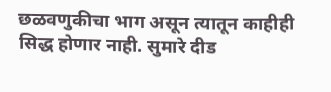छळवणुकीचा भाग असून त्यातून काहीही सिद्ध होणार नाही. सुमारे दीड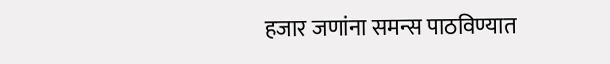हजार जणांना समन्स पाठविण्यात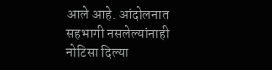आले आहे. आंदोलनात सहभागी नसलेल्यांनाही नोटिसा दिल्या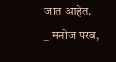जात आहेत.
_ मनोज परब,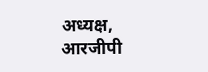अध्यक्ष, आरजीपी